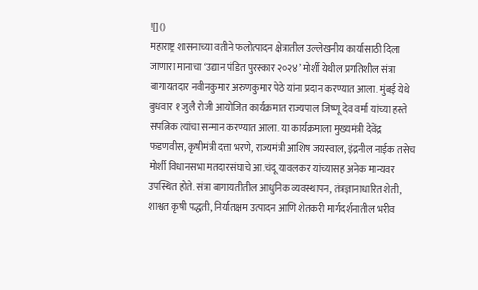![]()
महाराष्ट्र शासनाच्या वतीने फलोत्पादन क्षेत्रातील उल्लेखनीय कार्यासाठी दिला जाणारा मानाचा ‘उद्यान पंडित पुरस्कार २०२४’ मोर्शी येथील प्रगतिशील संत्रा बागायतदार नवीनकुमार अरुणकुमार पेठे यांना प्रदान करण्यात आला. मुंबई येथे बुधवार १ जुलै रोजी आयोजित कार्यक्रमात राज्यपाल जिष्णू देव वर्मा यांच्या हस्ते सपत्निक त्यांचा सन्मान करण्यात आला. या कार्यक्रमाला मुख्यमंत्री देवेंद्र फडणवीस, कृषीमंत्री दत्ता भरणे, राज्यमंत्री आशिष जयस्वाल, इंद्रनील नाईक तसेच मोर्शी विधानसभा मतदारसंघाचे आ.चंदू यावलकर यांच्यासह अनेक मान्यवर उपस्थित होते. संत्रा बागायतीतील आधुनिक व्यवस्थापन, तंत्रज्ञानाधारित शेती, शाश्वत कृषी पद्धती, निर्यातक्षम उत्पादन आणि शेतकरी मार्गदर्शनातील भरीव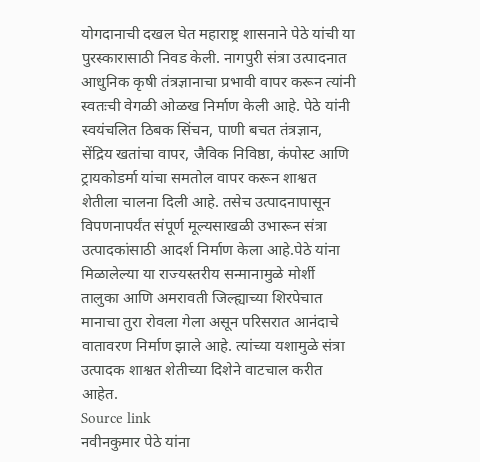योगदानाची दखल घेत महाराष्ट्र शासनाने पेठे यांची या पुरस्कारासाठी निवड केली. नागपुरी संत्रा उत्पादनात आधुनिक कृषी तंत्रज्ञानाचा प्रभावी वापर करून त्यांनी स्वतःची वेगळी ओळख निर्माण केली आहे. पेठे यांनी स्वयंचलित ठिबक सिंचन, पाणी बचत तंत्रज्ञान, सेंद्रिय खतांचा वापर, जैविक निविष्ठा, कंपोस्ट आणि ट्रायकोडर्मा यांचा समतोल वापर करून शाश्वत शेतीला चालना दिली आहे. तसेच उत्पादनापासून विपणनापर्यंत संपूर्ण मूल्यसाखळी उभारून संत्रा उत्पादकांसाठी आदर्श निर्माण केला आहे.पेठे यांना मिळालेल्या या राज्यस्तरीय सन्मानामुळे मोर्शी तालुका आणि अमरावती जिल्ह्याच्या शिरपेचात मानाचा तुरा रोवला गेला असून परिसरात आनंदाचे वातावरण निर्माण झाले आहे. त्यांच्या यशामुळे संत्रा उत्पादक शाश्वत शेतीच्या दिशेने वाटचाल करीत आहेत.
Source link
नवीनकुमार पेठे यांना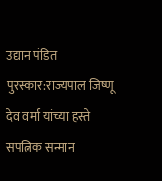उद्यान पंडित पुरस्कार:राज्यपाल जिष्णू देव वर्मा यांच्या हस्ते सपत्निक सन्मान